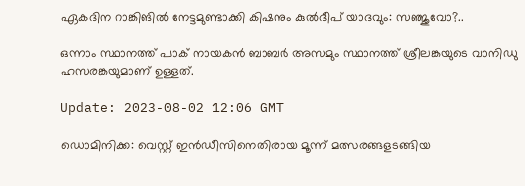ഏകദിന റാങ്കിങിൽ നേട്ടമുണ്ടാക്കി കിഷനും കുൽദീപ് യാദവും: സഞ്ജുവോ?..

ഒന്നാം സ്ഥാനത്ത് പാക് നായകൻ ബാബർ അസമും സ്ഥാനത്ത് ശ്രീലങ്കയുടെ വാനിഡു ഹസരങ്കയുമാണ് ഉള്ളത്.

Update: 2023-08-02 12:06 GMT

ഡൊമിനിക്ക: വെസ്റ്റ് ഇൻഡീസിനെതിരായ മൂന്ന് മത്സരങ്ങളടങ്ങിയ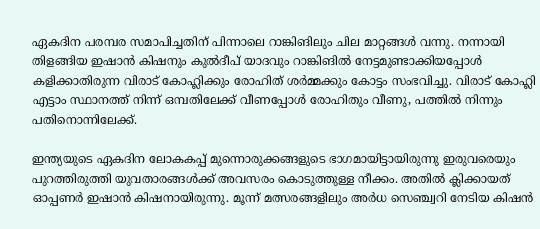ഏകദിന പരമ്പര സമാപിച്ചതിന് പിന്നാലെ റാങ്കിങിലും ചില മാറ്റങ്ങൾ വന്നു. നന്നായി തിളങ്ങിയ ഇഷാൻ കിഷനും കുൽദീപ് യാദവും റാങ്കിങിൽ നേട്ടമുണ്ടാക്കിയപ്പോൾ കളിക്കാതിരുന്ന വിരാട് കോഹ്ലിക്കും രോഹിത് ശർമ്മക്കും കോട്ടം സംഭവിച്ചു. വിരാട് കോഹ്ലി എട്ടാം സ്ഥാനത്ത് നിന്ന് ഒമ്പതിലേക്ക് വീണപ്പോൾ രോഹിതും വീണു, പത്തിൽ നിന്നും പതിനൊന്നിലേക്ക്.

ഇന്ത്യയുടെ ഏകദിന ലോകകപ്പ് മുന്നൊരുക്കങ്ങളുടെ ഭാഗമായിട്ടായിരുന്നു ഇരുവരെയും പുറത്തിരുത്തി യുവതാരങ്ങൾക്ക് അവസരം കൊടുത്തുള്ള നീക്കം. അതിൽ ക്ലിക്കായത് ഓപ്പണർ ഇഷാൻ കിഷനായിരുന്നു. മൂന്ന് മത്സരങ്ങളിലും അർധ സെഞ്ച്വറി നേടിയ കിഷൻ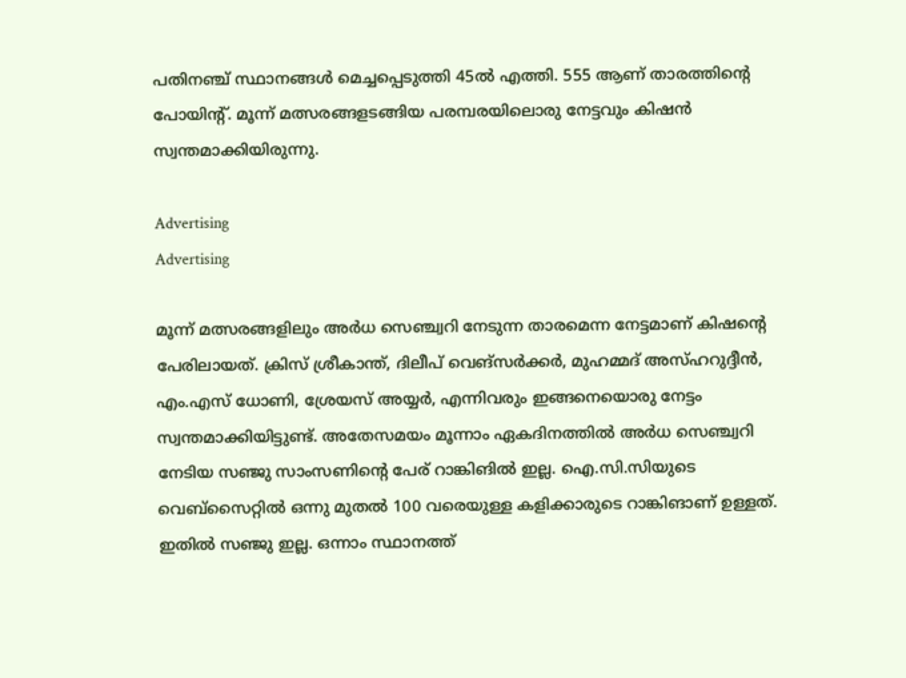പതിനഞ്ച് സ്ഥാനങ്ങൾ മെച്ചപ്പെടുത്തി 45ൽ എത്തി. 555 ആണ് താരത്തിന്റെ പോയിന്റ്. മൂന്ന് മത്സരങ്ങളടങ്ങിയ പരമ്പരയിലൊരു നേട്ടവും കിഷൻ സ്വന്തമാക്കിയിരുന്നു.

Advertising
Advertising

മൂന്ന് മത്സരങ്ങളിലും അർധ സെഞ്ച്വറി നേടുന്ന താരമെന്ന നേട്ടമാണ് കിഷന്റെ പേരിലായത്. ക്രിസ് ശ്രീകാന്ത്, ദിലീപ് വെങ്‌സർക്കർ, മുഹമ്മദ് അസ്ഹറുദ്ദീൻ, എം.എസ് ധോണി, ശ്രേയസ് അയ്യർ, എന്നിവരും ഇങ്ങനെയൊരു നേട്ടം സ്വന്തമാക്കിയിട്ടുണ്ട്. അതേസമയം മൂന്നാം ഏകദിനത്തിൽ അർധ സെഞ്ച്വറി നേടിയ സഞ്ജു സാംസണിന്റെ പേര് റാങ്കിങിൽ ഇല്ല. ഐ.സി.സിയുടെ വെബ്‌സൈറ്റിൽ ഒന്നു മുതൽ 100 വരെയുള്ള കളിക്കാരുടെ റാങ്കിങാണ് ഉള്ളത്. ഇതിൽ സഞ്ജു ഇല്ല. ഒന്നാം സ്ഥാനത്ത്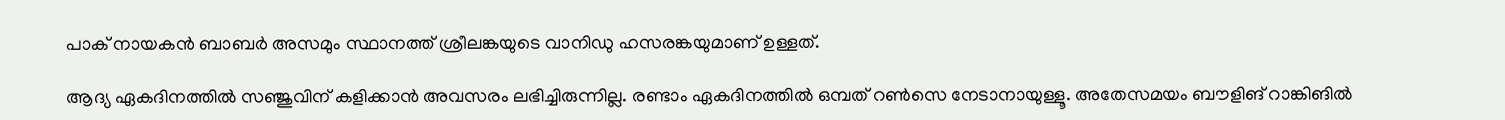പാക് നായകൻ ബാബർ അസമും സ്ഥാനത്ത് ശ്രീലങ്കയുടെ വാനിഡു ഹസരങ്കയുമാണ് ഉള്ളത്.

ആദ്യ ഏകദിനത്തിൽ സഞ്ജുവിന് കളിക്കാൻ അവസരം ലഭിച്ചിരുന്നില്ല. രണ്ടാം ഏകദിനത്തിൽ ഒമ്പത് റൺസെ നേടാനായുള്ളൂ. അതേസമയം ബൗളിങ് റാങ്കിങിൽ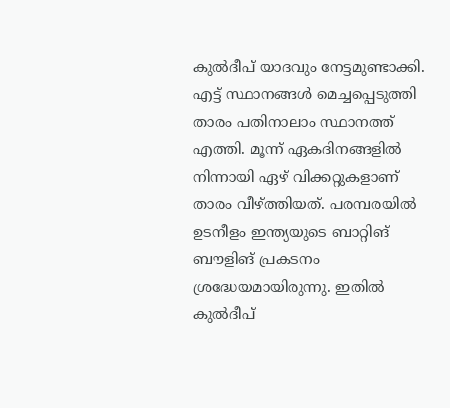കുൽദീപ് യാദവും നേട്ടമുണ്ടാക്കി. എട്ട് സ്ഥാനങ്ങൾ മെച്ചപ്പെടുത്തി താരം പതിനാലാം സ്ഥാനത്ത് എത്തി. മൂന്ന് ഏകദിനങ്ങളിൽ നിന്നായി ഏഴ് വിക്കറ്റുകളാണ് താരം വീഴ്ത്തിയത്. പരമ്പരയിൽ ഉടനീളം ഇന്ത്യയുടെ ബാറ്റിങ് ബൗളിങ് പ്രകടനം ശ്രദ്ധേയമായിരുന്നു. ഇതിൽ കുൽദീപ്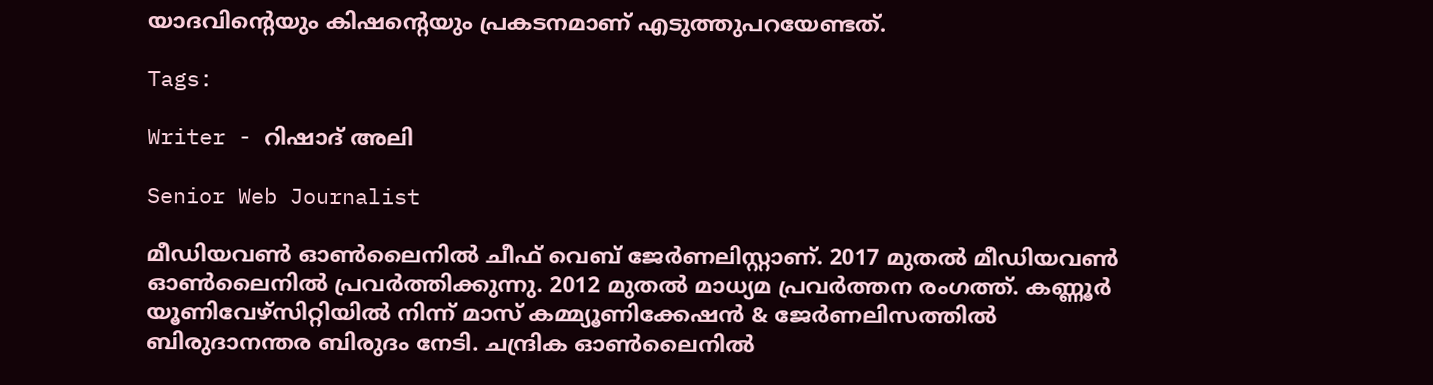യാദവിന്റെയും കിഷന്റെയും പ്രകടനമാണ് എടുത്തുപറയേണ്ടത്.

Tags:

Writer - റിഷാദ് അലി

Senior Web Journalist

മീഡിയവൺ ഓൺലൈനിൽ ചീഫ് വെബ് ജേർണലിസ്റ്റാണ്. 2017 മുതൽ മീഡിയവൺ ഓൺലൈനിൽ പ്രവർത്തിക്കുന്നു. 2012 മുതൽ മാധ്യമ പ്രവർത്തന രംഗത്ത്. കണ്ണൂര്‍ യൂണിവേഴ്‌സിറ്റിയിൽ നിന്ന് മാസ് കമ്മ്യൂണിക്കേഷന്‍ & ജേര്‍ണലിസത്തില്‍ ബിരുദാനന്തര ബിരുദം നേടി. ചന്ദ്രിക ഓണ്‍ലൈനില്‍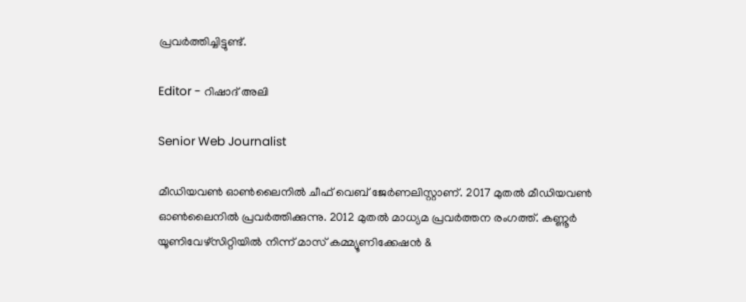പ്രവര്‍ത്തിച്ചിട്ടുണ്ട്.

Editor - റിഷാദ് അലി

Senior Web Journalist

മീഡിയവൺ ഓൺലൈനിൽ ചീഫ് വെബ് ജേർണലിസ്റ്റാണ്. 2017 മുതൽ മീഡിയവൺ ഓൺലൈനിൽ പ്രവർത്തിക്കുന്നു. 2012 മുതൽ മാധ്യമ പ്രവർത്തന രംഗത്ത്. കണ്ണൂര്‍ യൂണിവേഴ്‌സിറ്റിയിൽ നിന്ന് മാസ് കമ്മ്യൂണിക്കേഷന്‍ &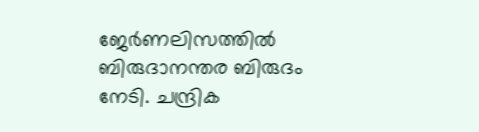ജേര്‍ണലിസത്തില്‍ ബിരുദാനന്തര ബിരുദം നേടി. ചന്ദ്രിക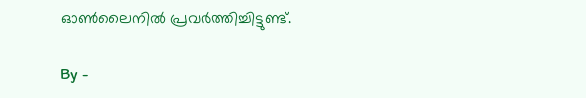ഓണ്‍ലൈനില്‍ പ്രവര്‍ത്തിച്ചിട്ടുണ്ട്.

By -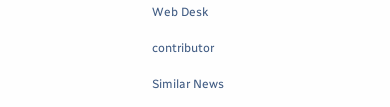Web Desk

contributor

Similar News